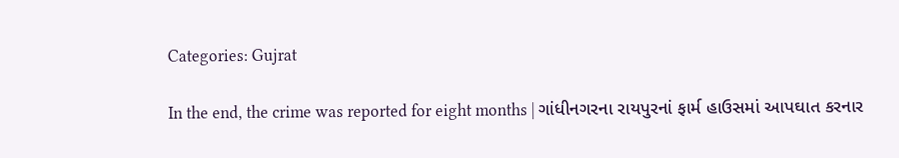Categories: Gujrat

In the end, the crime was reported for eight months | ગાંધીનગરના રાયપુરનાં ફાર્મ હાઉસમાં આપઘાત કરનાર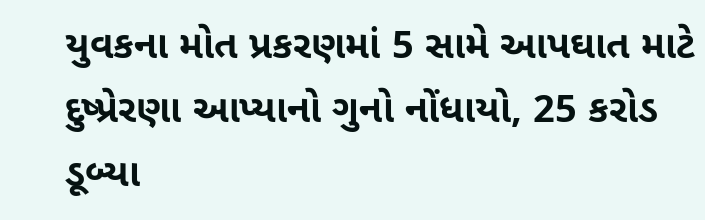યુવકના મોત પ્રકરણમાં 5 સામે આપઘાત માટે દુષ્પ્રેરણા આપ્યાનો ગુનો નોંધાયો, 25 કરોડ ડૂબ્યા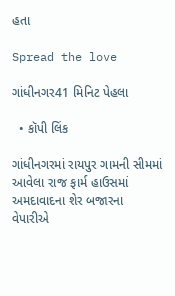હતા

Spread the love

ગાંધીનગર41 મિનિટ પેહલા

  • કૉપી લિંક

ગાંધીનગરમાં રાયપુર ગામની સીમમાં આવેલા રાજ ફાર્મ હાઉસમાં અમદાવાદના શેર બજારના વેપારીએ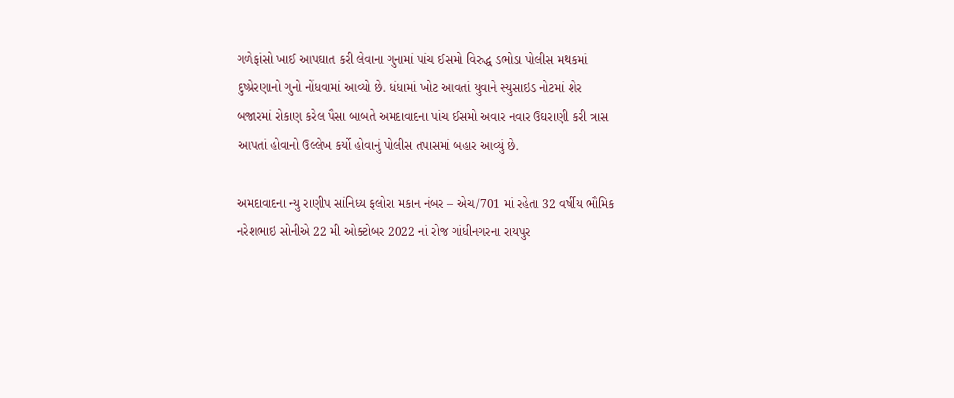ગળેફાંસો ખાઈ આપઘાત કરી લેવાના ગુનામાં પાંચ ઈસમો વિરુદ્ધ ડભોડા પોલીસ મથકમાં દુષ્પ્રેરણાનો ગુનો નોંધવામાં આવ્યો છે. ધંધામાં ખોટ આવતાં યુવાને સ્યુસાઇડ નોટમાં શેર બજારમાં રોકાણ કરેલ પૈસા બાબતે અમદાવાદના પાંચ ઈસમો અવાર નવાર ઉઘરાણી કરી ત્રાસ આપતાં હોવાનો ઉલ્લેખ કર્યો હોવાનું પોલીસ તપાસમાં બહાર આવ્યું છે.

અમદાવાદના ન્યુ રાણીપ સાંનિધ્ય ફલોરા મકાન નંબર – એચ/701 માં રહેતા 32 વર્ષીય ભૌમિક નરેશભાઇ સોનીએ 22 મી ઓક્ટોબર 2022 નાં રોજ ગાંધીનગરના રાયપુર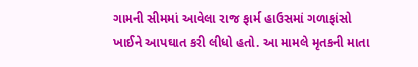ગામની સીમમાં આવેલા રાજ ફાર્મ હાઉસમાં ગળાફાંસો ખાઈને આપઘાત કરી લીધો હતો. આ મામલે મૃતકની માતા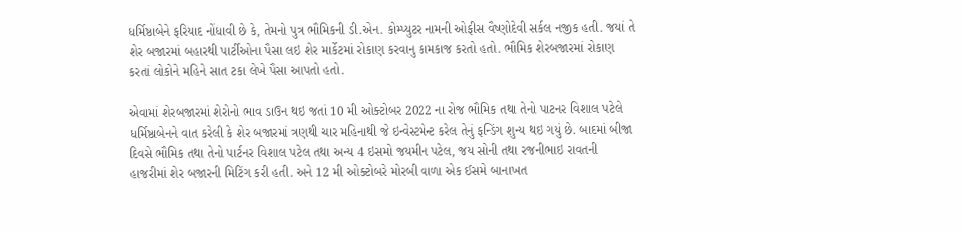ધર્મિષ્ઠાબેને ફરિયાદ નોંધાવી છે કે, તેમનો પુત્ર ભૌમિકની ડી.એન. કોમ્પ્યુટર નામની ઓફીસ વૈષ્ણોદેવી સર્કલ નજીક હતી. જયાં તે શેર બજારમાં બહારથી પાર્ટીઓના પૈસા લઇ શેર માર્કેટમાં રોકાણ કરવાનુ કામકાજ કરતો હતો. ભૌમિક શેરબજારમાં રોકાણ કરતાં લોકોને મહિને સાત ટકા લેખે પૈસા આપતો હતો.

એવામાં શેરબજારમાં શેરોનો ભાવ ડાઉન થઇ જતાં 10 મી ઓક્ટોબર 2022 ના રોજ ભૌમિક તથા તેનો પાટનર વિશાલ પટેલે ધર્મિષ્ઠાબેનને વાત કરેલી કે શેર બજારમાં ત્રણથી ચાર મહિનાથી જે ઇન્વેસ્ટમેન્ટ કરેલ તેનું ફન્ડિંગ શુન્ય થઇ ગયું છે. બાદમાં બીજા દિવસે ભૌમિક તથા તેનો પાર્ટનર વિશાલ પટેલ તથા અન્ય 4 ઇસમો જયમીન પટેલ, જય સોની તથા રજનીભાઇ રાવતની હાજરીમાં શેર બજારની મિટિંગ કરી હતી. અને 12 મી ઓક્ટોબરે મોરબી વાળા એક ઈસમે બાનાખત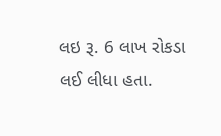લઇ રૂ. 6 લાખ રોકડા લઈ લીધા હતા.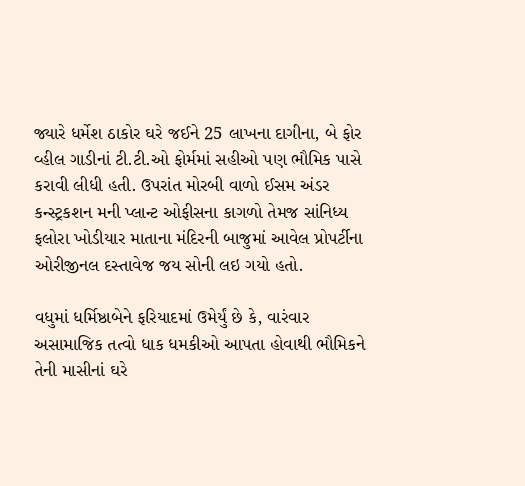જ્યારે ધર્મેશ ઠાકોર ઘરે જઈને 25 લાખના દાગીના, બે ફોર વ્હીલ ગાડીનાં ટી.ટી.ઓ ફોર્મમાં સહીઓ પણ ભૌમિક પાસે કરાવી લીધી હતી. ઉપરાંત મોરબી વાળો ઈસમ અંડર કન્સ્ટ્રકશન મની પ્લાન્ટ ઓફીસના કાગળો તેમજ સાંનિધ્ય ફલોરા ખોડીયાર માતાના મંદિરની બાજુમાં આવેલ પ્રોપર્ટીના ઓરીજીનલ દસ્તાવેજ જય સોની લઇ ગયો હતો.

વધુમાં ધર્મિષ્ઠાબેને ફરિયાદમાં ઉમેર્યું છે કે, વારંવાર અસામાજિક તત્વો ધાક ધમકીઓ આપતા હોવાથી ભૌમિકને તેની માસીનાં ઘરે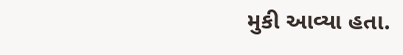મુકી આવ્યા હતા.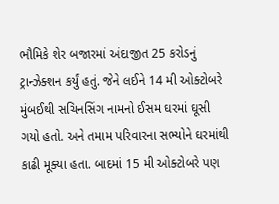ભૌમિકે શેર બજારમાં અંદાજીત 25 કરોડનું ટ્રાન્ઝેક્શન કર્યું હતું. જેને લઈને 14 મી ઓક્ટોબરે મુંબઈથી સચિનસિંગ નામનો ઈસમ ઘરમાં ઘૂસી ગયો હતો. અને તમામ પરિવારના સભ્યોને ઘરમાંથી કાઢી મૂક્યા હતા. બાદમાં 15 મી ઓક્ટોબરે પણ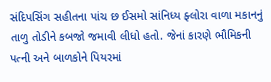સંદિપસિંગ સહીતના પાંચ છ ઈસમો સાંનિધ્ય ફ્લોરા વાળા મકાનનું તાળુ તોડીને કબજો જમાવી લીધો હતો. જેનાં કારણે ભૌમિકની પત્ની અને બાળકોને પિયરમાં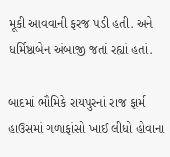મૂકી આવવાની ફરજ પડી હતી. અને ધર્મિષ્ઠાબેન અંબાજી જતાં રહ્યાં હતાં.

બાદમાં ભૌમિકે રાયપુરનાં રાજ ફાર્મ હાઉસમાં ગળાફાંસો ખાઈ લીધો હોવાના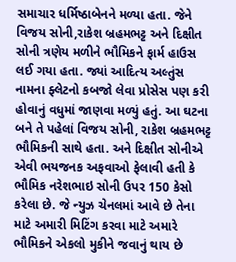સમાચાર ધર્મિષ્ઠાબેનને મળ્યા હતા. જેને વિજય સોની,રાકેશ બ્રહમભટ્ટ અને દિક્ષીત સોની ત્રણેય મળીને ભૌમિકને ફાર્મ હાઉસ લઈ ગયા હતા. જ્યાં આદિત્ય અલ્તુંસ નામના ફ્લેટનો કબજો લેવા પ્રોસેસ પણ કરી હોવાનું વધુમાં જાણવા મળ્યું હતું. આ ઘટના બને તે પહેલાં વિજય સોની, રાકેશ બ્રહમભટ્ટ ભૌમિકની સાથે હતા. અને દિક્ષીત સોનીએ એવી ભયજનક અફવાઓ ફેલાવી હતી કે ભૌમિક નરેશભાઇ સોની ઉપર 150 કેસો કરેલા છે. જે ન્યુઝ ચેનલમાં આવે છે તેના માટે અમારી મિટિંગ કરવા માટે અમારે ભૌમિકને એકલો મુકીને જવાનું થાય છે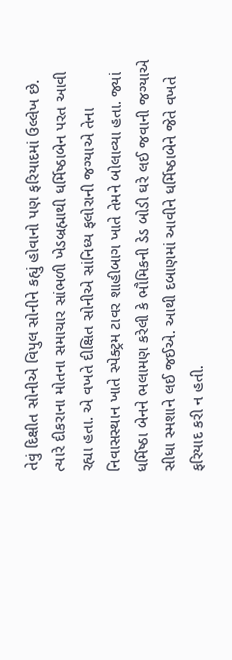તેવું દિક્ષીત સોનીએ વિપુલ સોનીને કહ્યું હોવાનો પણ ફરિયાદમાં ઉલ્લેખ છે. ત્યારે દીકરાના મોતના સમાચાર સાંભળી ખેડબ્રહ્માથી ધર્મિષ્ઠાબેન પરત આવી રહ્યા હતા. એ વખતે દીક્ષિત સોનીએ સાંનિધ્ય ફલોરાની જગ્યાએ તેના નિવાસસ્થાન ખાતે સ્પેક્ટ્રમ ટાવર શાહીબાગ ખાતે તેમને બોલાવ્યા હતા. જ્યાં ધર્મિષ્ઠા બેનને ભલામણ કરેલી કે ભૌમિકની ડેડ બોડી ઘરે લઈ જવાની જગ્યાએ સીધા સ્મશાને લઈ જઈએ. આથી દબાણમાં આવીને ધર્મિષ્ઠાબેને જેતે વખતે ફરિયાદ કરી ન હતી.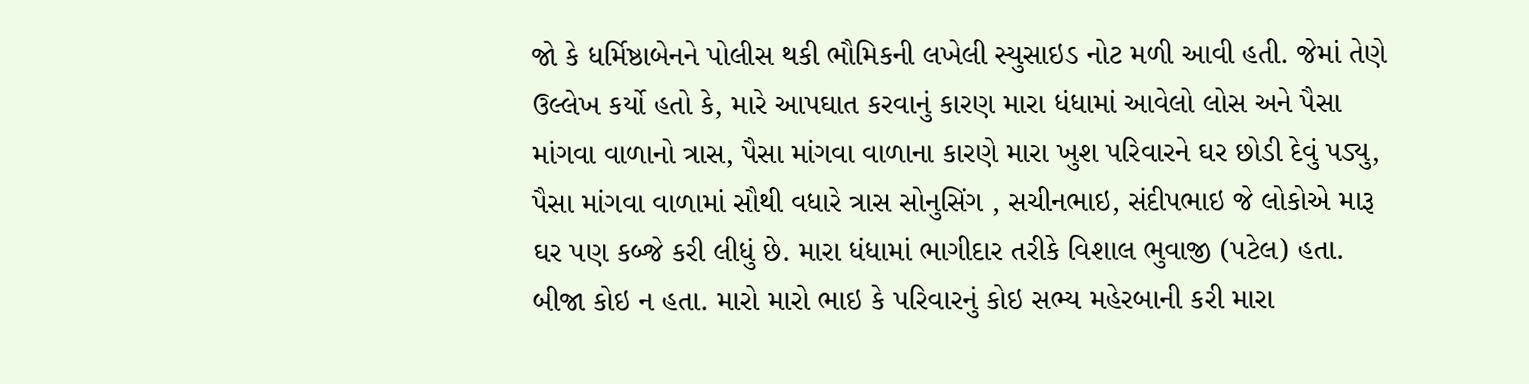જો કે ધર્મિષ્ઠાબેનને પોલીસ થકી ભૌમિકની લખેલી સ્યુસાઇડ નોટ મળી આવી હતી. જેમાં તેણે ઉલ્લેખ કર્યો હતો કે, મારે આપઘાત કરવાનું કારણ મારા ધંધામાં આવેલો લોસ અને પૈસા માંગવા વાળાનો ત્રાસ, પૈસા માંગવા વાળાના કારણે મારા ખુશ પરિવારને ઘર છોડી દેવું પડ્યુ, પૈસા માંગવા વાળામાં સૌથી વધારે ત્રાસ સોનુસિંગ , સચીનભાઇ, સંદીપભાઇ જે લોકોએ મારૂ ઘર પણ કબ્જે કરી લીધું છે. મારા ધંધામાં ભાગીદાર તરીકે વિશાલ ભુવાજી (પટેલ) હતા. બીજા કોઇ ન હતા. મારો મારો ભાઇ કે પરિવારનું કોઇ સભ્ય મહેરબાની કરી મારા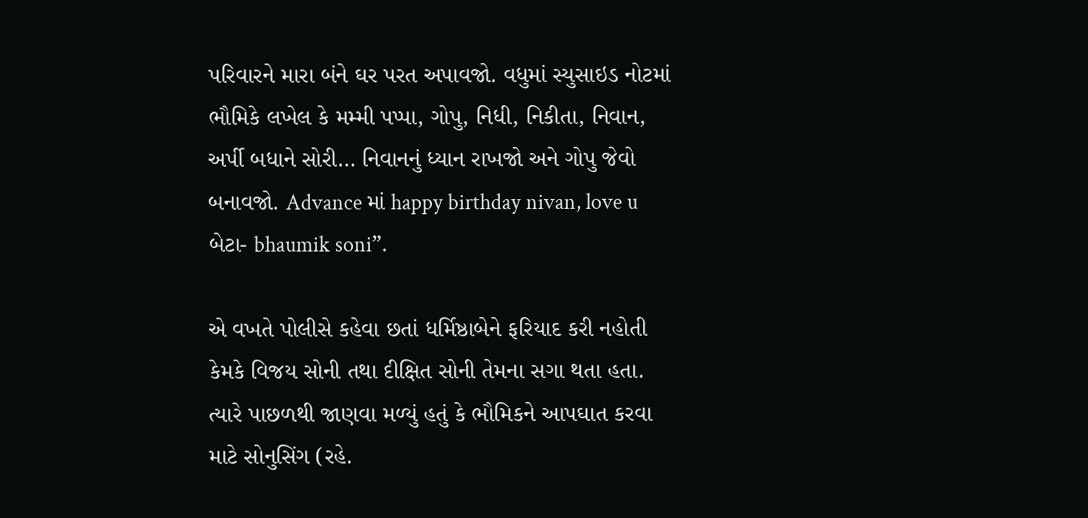પરિવારને મારા બંને ઘર પરત અપાવજો. વધુમાં સ્યુસાઇડ નોટમાં ભૌમિકે લખેલ કે મમ્મી પપ્પા, ગોપુ, નિધી, નિકીતા, નિવાન, અર્પી બધાને સોરી… નિવાનનું ધ્યાન રાખજો અને ગોપુ જેવો બનાવજો. Advance માં happy birthday nivan, love u બેટા- bhaumik soni”.

એ વખતે પોલીસે કહેવા છતાં ધર્મિષ્ઠાબેને ફરિયાદ કરી નહોતી કેમકે વિજય સોની તથા દીક્ષિત સોની તેમના સગા થતા હતા. ત્યારે પાછળથી જાણવા મળ્યું હતું કે ભૌમિકને આપઘાત કરવા માટે સોનુસિંગ (રહે.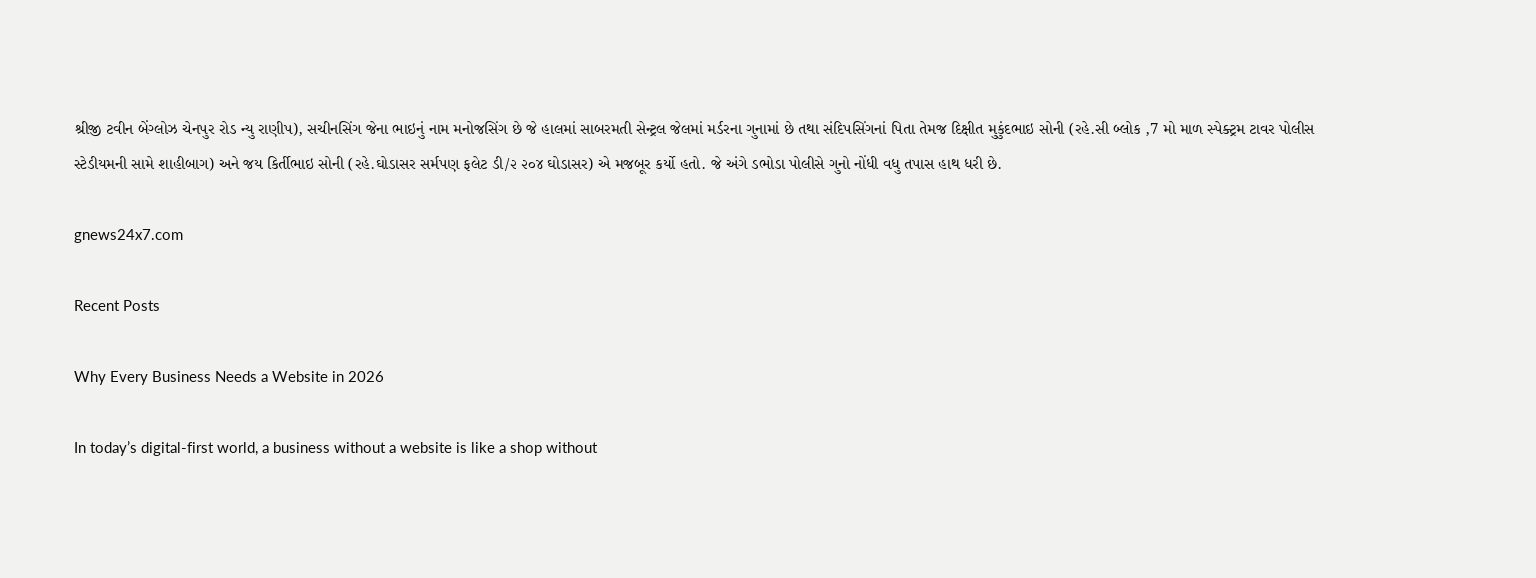શ્રીજી ટવીન બેંગ્લોઝ ચેનપુર રોડ ન્યુ રાણીપ), સચીનસિંગ જેના ભાઇનું નામ મનોજસિંગ છે જે હાલમાં સાબરમતી સેન્ટ્રલ જેલમાં મર્ડરના ગુનામાં છે તથા સંદિપસિંગનાં પિતા તેમજ દિક્ષીત મુકુંદભાઇ સોની (રહે.સી બ્લોક ,7 મો માળ સ્પેક્ટ્રમ ટાવર પોલીસ સ્ટેડીયમની સામે શાહીબાગ) અને જય કિર્તીભાઇ સોની (રહે.ઘોડાસર સર્મપણ ફલેટ ડી/૨ ૨૦૪ ઘોડાસર) એ મજબૂર કર્યો હતો. જે અંગે ડભોડા પોલીસે ગુનો નોંધી વધુ તપાસ હાથ ધરી છે.

gnews24x7.com

Recent Posts

Why Every Business Needs a Website in 2026

In today’s digital-first world, a business without a website is like a shop without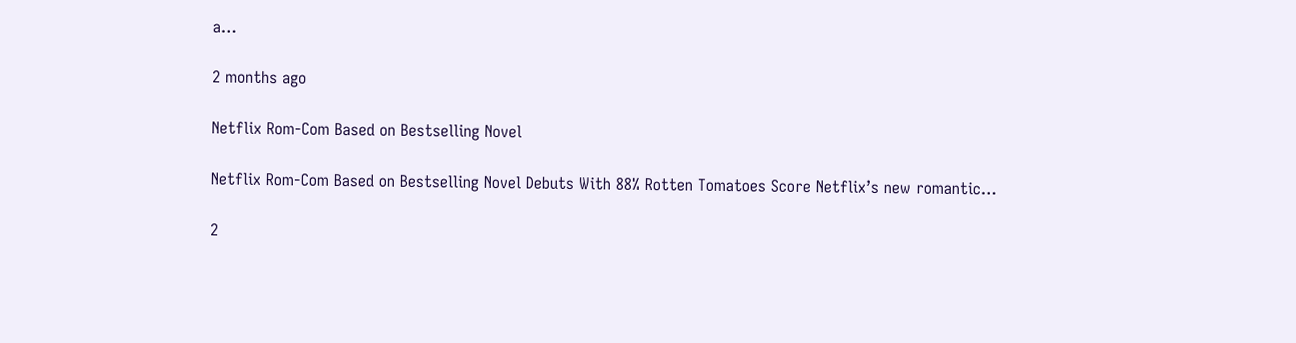a…

2 months ago

Netflix Rom-Com Based on Bestselling Novel

Netflix Rom-Com Based on Bestselling Novel Debuts With 88% Rotten Tomatoes Score Netflix’s new romantic…

2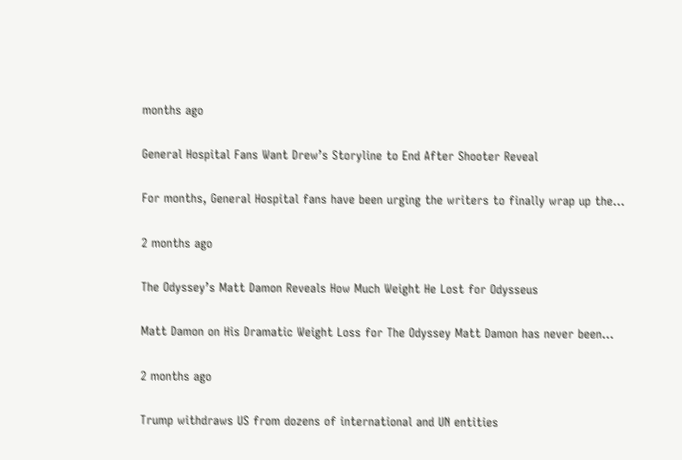months ago

General Hospital Fans Want Drew’s Storyline to End After Shooter Reveal

For months, General Hospital fans have been urging the writers to finally wrap up the…

2 months ago

The Odyssey’s Matt Damon Reveals How Much Weight He Lost for Odysseus

Matt Damon on His Dramatic Weight Loss for The Odyssey Matt Damon has never been…

2 months ago

Trump withdraws US from dozens of international and UN entities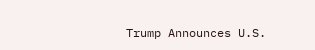Trump Announces U.S.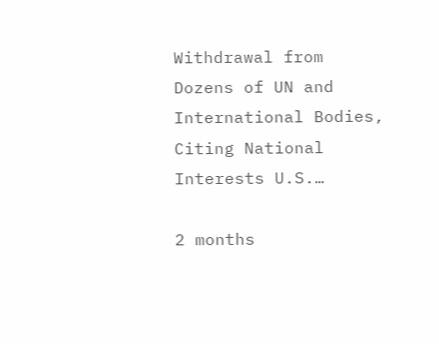Withdrawal from Dozens of UN and International Bodies, Citing National Interests U.S.…

2 months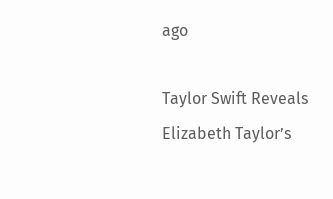ago

Taylor Swift Reveals Elizabeth Taylor’s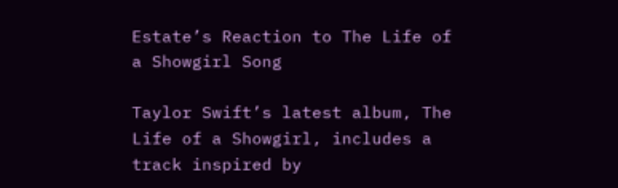Estate’s Reaction to The Life of a Showgirl Song

Taylor Swift’s latest album, The Life of a Showgirl, includes a track inspired by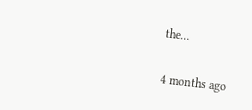the…

4 months ago